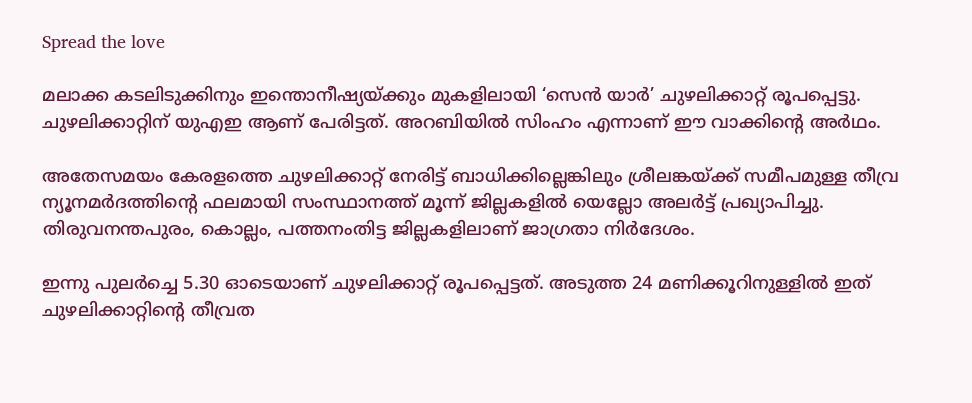Spread the love

മലാക്ക കടലിടുക്കിനും ഇന്തൊനീഷ്യയ്ക്കും മുകളിലായി ‘സെൻ യാർ’ ചുഴലിക്കാറ്റ് രൂപപ്പെട്ടു. ചുഴലിക്കാറ്റിന് യുഎഇ ആണ് പേരിട്ടത്. അറബിയിൽ സിംഹം എന്നാണ് ഈ വാക്കിൻ്റെ അർഥം.

അതേസമയം കേരളത്തെ ചുഴലിക്കാറ്റ് നേരിട്ട് ബാധിക്കില്ലെങ്കിലും ശ്രീലങ്കയ്ക്ക് സമീപമുള്ള തീവ്ര ന്യൂനമർദത്തിൻ്റെ ഫലമായി സംസ്ഥാനത്ത് മൂന്ന് ജില്ലകളിൽ യെല്ലോ അലർട്ട് പ്രഖ്യാപിച്ചു. തിരുവനന്തപുരം, കൊല്ലം, പത്തനംതിട്ട ജില്ലകളിലാണ് ജാഗ്രതാ നിർദേശം.

ഇന്നു പുലർച്ചെ 5.30 ഓടെയാണ് ചുഴലിക്കാറ്റ് രൂപപ്പെട്ടത്. അടുത്ത 24 മണിക്കൂറിനുള്ളിൽ ഇത് ചുഴലിക്കാറ്റിൻ്റെ തീവ്രത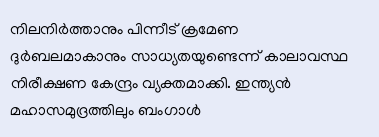നിലനിർത്താനും പിന്നീട് ക്രമേണ ദുർബലമാകാനും സാധ്യതയുണ്ടെന്ന് കാലാവസ്ഥ നിരീക്ഷണ കേന്ദ്രം വ്യക്തമാക്കി. ഇന്ത്യൻ മഹാസമുദ്രത്തിലും ബംഗാൾ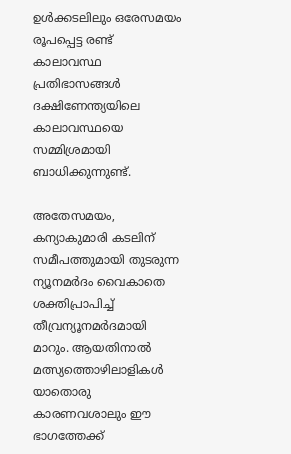ഉൾക്കടലിലും ഒരേസമയം രൂപപ്പെട്ട രണ്ട് കാലാവസ്ഥ പ്രതിഭാസങ്ങൾ ദക്ഷിണേന്ത്യയിലെ കാലാവസ്ഥയെ സമ്മിശ്രമായി ബാധിക്കുന്നുണ്ട്.

അതേസമയം, കന്യാകുമാരി കടലിന് സമീപത്തുമായി തുടരുന്ന ന്യൂനമർദം വൈകാതെ ശക്തിപ്രാപിച്ച് തീവ്രന്യൂനമർദമായി മാറും. ആയതിനാൽ മത്സ്യത്തൊഴിലാളികൾ യാതൊരു കാരണവശാലും ഈ ഭാഗത്തേക്ക്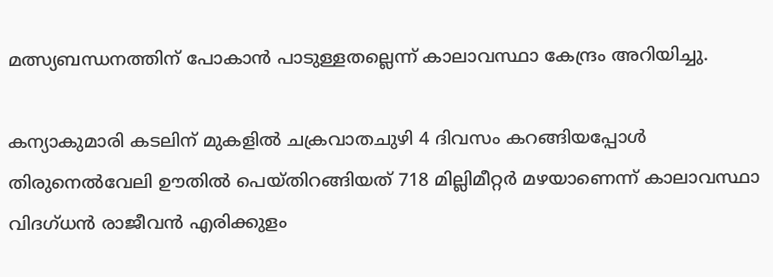മത്സ്യബന്ധനത്തിന് പോകാൻ പാടുള്ളതല്ലെന്ന് കാലാവസ്ഥാ കേന്ദ്രം അറിയിച്ചു.

കന്യാകുമാരി കടലിന് മുകളിൽ ചക്രവാതചുഴി 4 ദിവസം കറങ്ങിയപ്പോൾ തിരുനെൽവേലി ഊതിൽ പെയ്തിറങ്ങിയത് 718 മില്ലിമീറ്റർ മഴയാണെന്ന് കാലാവസ്ഥാ വിദഗ്ധൻ രാജീവൻ എരിക്കുളം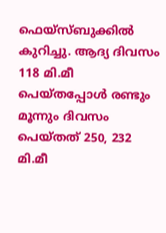ഫെയ്സ്ബുക്കിൽ കുറിച്ചു. ആദ്യ ദിവസം 118 മി.മീ പെയ്തപ്പോൾ രണ്ടും മൂന്നും ദിവസം പെയ്തത് 250, 232 മി.മീ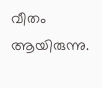വീതം ആയിരുന്നു.